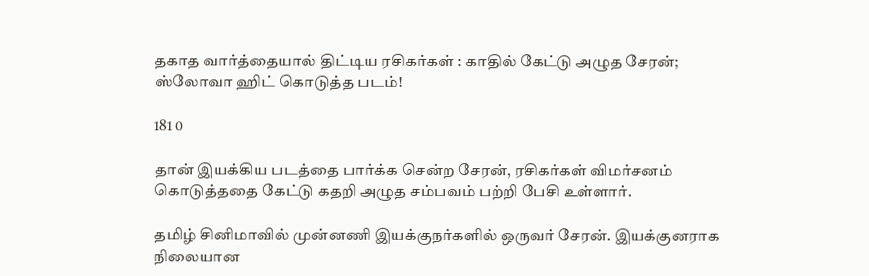தகாத வார்த்தையால் திட்டிய ரசிகர்கள் : காதில் கேட்டு அழுத சேரன்; ஸ்லோவா ஹிட் கொடுத்த படம்!

181 0

தான் இயக்கிய படத்தை பார்க்க சென்ற சேரன், ரசிகர்கள் விமர்சனம் கொடுத்ததை கேட்டு கதறி அழுத சம்பவம் பற்றி பேசி உள்ளார்.

தமிழ் சினிமாவில் முன்னணி இயக்குநர்களில் ஒருவர் சேரன். இயக்குனராக நிலையான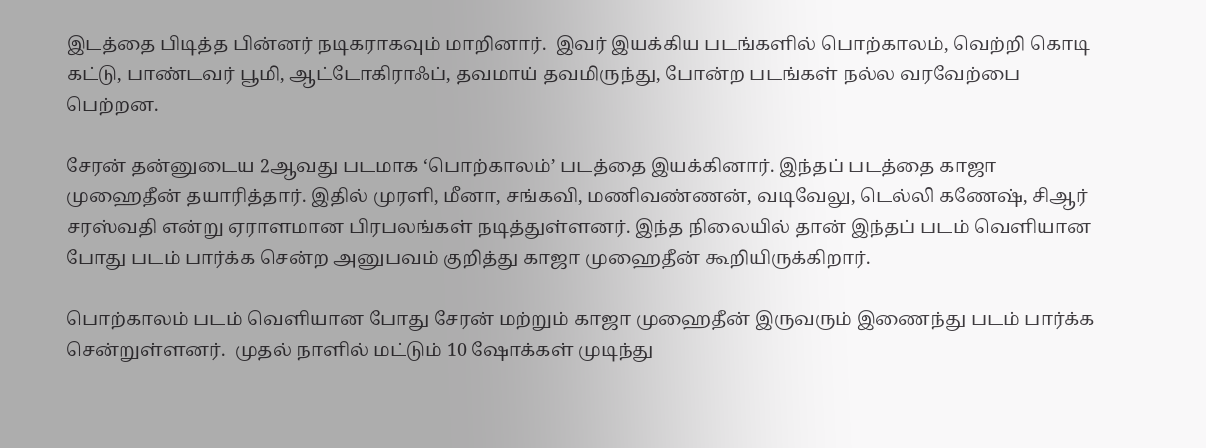இடத்தை பிடித்த பின்னர் நடிகராகவும் மாறினார்.  இவர் இயக்கிய படங்களில் பொற்காலம், வெற்றி கொடி கட்டு, பாண்டவர் பூமி, ஆட்டோகிராஃப், தவமாய் தவமிருந்து, போன்ற படங்கள் நல்ல வரவேற்பை பெற்றன.

சேரன் தன்னுடைய 2ஆவது படமாக ‘பொற்காலம்’ படத்தை இயக்கினார். இந்தப் படத்தை காஜா முஹைதீன் தயாரித்தார். இதில் முரளி, மீனா, சங்கவி, மணிவண்ணன், வடிவேலு, டெல்லி கணேஷ், சிஆர் சரஸ்வதி என்று ஏராளமான பிரபலங்கள் நடித்துள்ளனர். இந்த நிலையில் தான் இந்தப் படம் வெளியான போது படம் பார்க்க சென்ற அனுபவம் குறித்து காஜா முஹைதீன் கூறியிருக்கிறார்.

பொற்காலம் படம் வெளியான போது சேரன் மற்றும் காஜா முஹைதீன் இருவரும் இணைந்து படம் பார்க்க சென்றுள்ளனர்.  முதல் நாளில் மட்டும் 10 ஷோக்கள் முடிந்து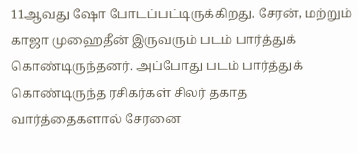11ஆவது ஷோ போடப்பட்டிருக்கிறது. சேரன், மற்றும் காஜா முஹைதீன் இருவரும் படம் பார்த்துக் கொண்டிருந்தனர். அப்போது படம் பார்த்துக் கொண்டிருந்த ரசிகர்கள் சிலர் தகாத வார்த்தைகளால் சேரனை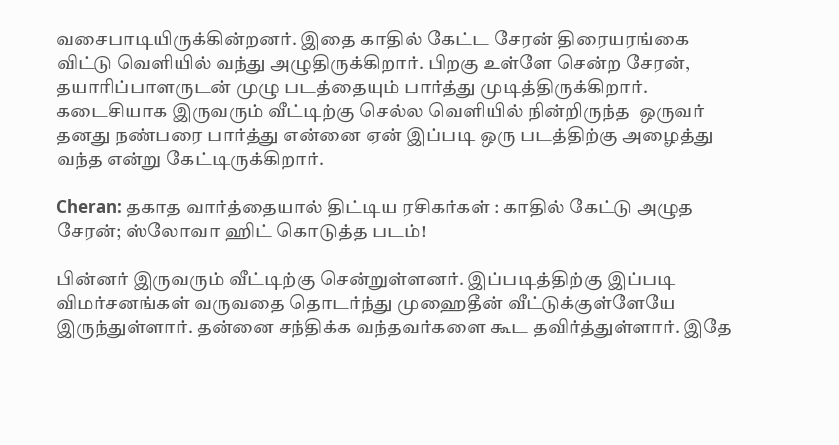வசைபாடியிருக்கின்றனர். இதை காதில் கேட்ட சேரன் திரையரங்கை விட்டு வெளியில் வந்து அழுதிருக்கிறார். பிறகு உள்ளே சென்ற சேரன், தயாரிப்பாளருடன் முழு படத்தையும் பார்த்து முடித்திருக்கிறார். கடைசியாக இருவரும் வீட்டிற்கு செல்ல வெளியில் நின்றிருந்த  ஒருவர் தனது நண்பரை பார்த்து என்னை ஏன் இப்படி ஒரு படத்திற்கு அழைத்து வந்த என்று கேட்டிருக்கிறார்.

Cheran: தகாத வார்த்தையால் திட்டிய ரசிகர்கள் : காதில் கேட்டு அழுத சேரன்; ஸ்லோவா ஹிட் கொடுத்த படம்!

பின்னர் இருவரும் வீட்டிற்கு சென்றுள்ளனர். இப்படித்திற்கு இப்படி விமர்சனங்கள் வருவதை தொடர்ந்து முஹைதீன் வீட்டுக்குள்ளேயே இருந்துள்ளார். தன்னை சந்திக்க வந்தவர்களை கூட தவிர்த்துள்ளார். இதே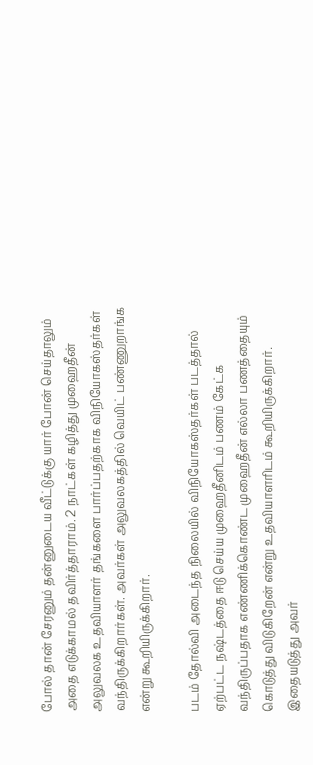போல் தான் சேரனும் தன்னுடைய வீட்டுக்கு யார் போன் செய்தாலும் அதை எடுக்காமல் தவிர்த்தாராம். 2 நாட்கள் கழித்து முஹைதீன் அலுவலக உதவியாளர் தங்களை பார்ப்பதற்காக விநியோகஸ்தர்கள் வந்திருக்கிறார்கள். அவர்கள் அலுவலகத்தில் வெயிட் பண்ணுறாங்க என்று கூறியிருக்கிறார்.

படம் தோல்வி அடைந்த நிலையில் விநியோகஸ்தர்கள் படத்தால் ஏற்பட்ட நஷ்டத்தை ஈடு செய்ய முஹைதீனிடம் பணம் கேட்க வந்திருப்பதாக எண்ணிக்கொண்ட முஹைதீன் எல்லா பணத்தையும் கொடுத்து விடுகிறேன் என்று உதவியாளரிடம் கூறியிருக்கிறார். இதையடுத்து அவர்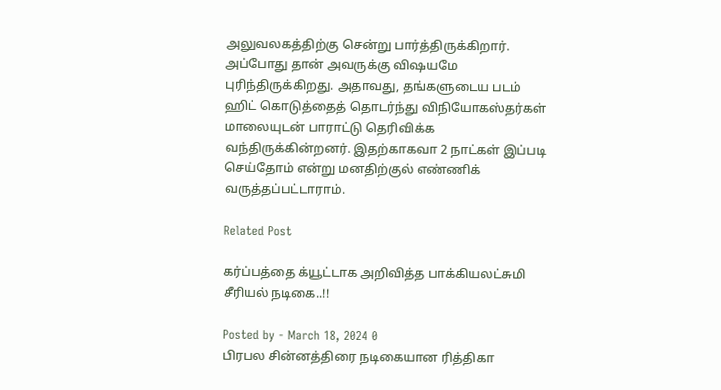அலுவலகத்திற்கு சென்று பார்த்திருக்கிறார். அப்போது தான் அவருக்கு விஷயமே புரிந்திருக்கிறது. அதாவது, தங்களுடைய படம் ஹிட் கொடுத்தைத் தொடர்ந்து விநியோகஸ்தர்கள் மாலையுடன் பாராட்டு தெரிவிக்க வந்திருக்கின்றனர். இதற்காகவா 2 நாட்கள் இப்படி செய்தோம் என்று மனதிற்குல் எண்ணிக் வருத்தப்பட்டாராம்.

Related Post

கர்ப்பத்தை க்யூட்டாக அறிவித்த பாக்கியலட்சுமி சீரியல் நடிகை..!!

Posted by - March 18, 2024 0
பிரபல சின்னத்திரை நடிகையான ரித்திகா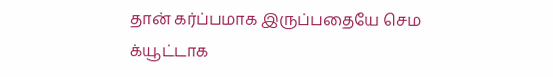தான் கர்ப்பமாக இருப்பதையே செம க்யூட்டாக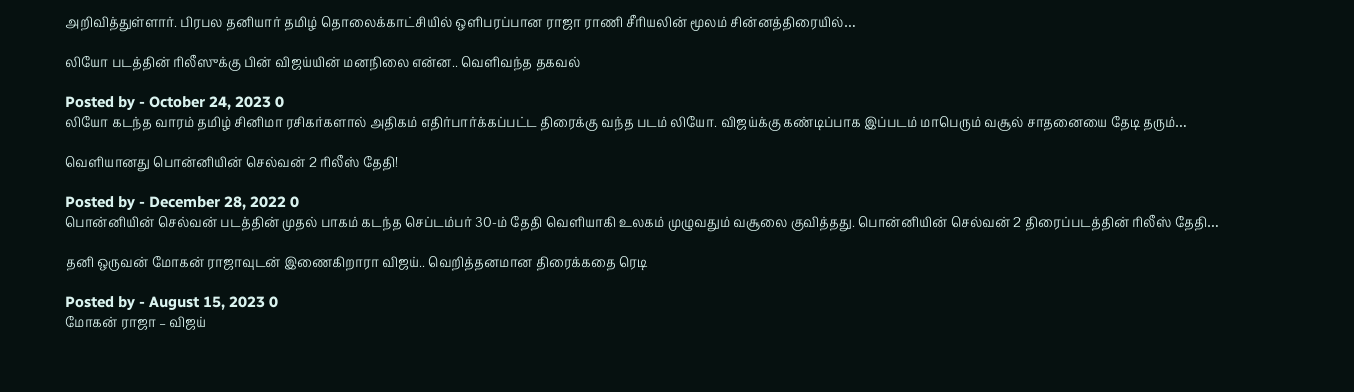அறிவித்துள்ளார். பிரபல தனியார் தமிழ் தொலைக்காட்சியில் ஒளிபரப்பான ராஜா ராணி சீரியலின் மூலம் சின்னத்திரையில்…

லியோ படத்தின் ரிலீஸுக்கு பின் விஜய்யின் மனநிலை என்ன.. வெளிவந்த தகவல்

Posted by - October 24, 2023 0
லியோ கடந்த வாரம் தமிழ் சினிமா ரசிகர்களால் அதிகம் எதிர்பார்க்கப்பட்ட திரைக்கு வந்த படம் லியோ. விஜய்க்கு கண்டிப்பாக இப்படம் மாபெரும் வசூல் சாதனையை தேடி தரும்…

வெளியானது பொன்னியின் செல்வன் 2 ரிலீஸ் தேதி!

Posted by - December 28, 2022 0
பொன்னியின் செல்வன் படத்தின் முதல் பாகம் கடந்த செப்டம்பர் 30-ம் தேதி வெளியாகி உலகம் முழுவதும் வசூலை குவித்தது. பொன்னியின் செல்வன் 2 திரைப்படத்தின் ரிலீஸ் தேதி…

தனி ஒருவன் மோகன் ராஜாவுடன் இணைகிறாரா விஜய்.. வெறித்தனமான திரைக்கதை ரெடி

Posted by - August 15, 2023 0
மோகன் ராஜா – விஜய்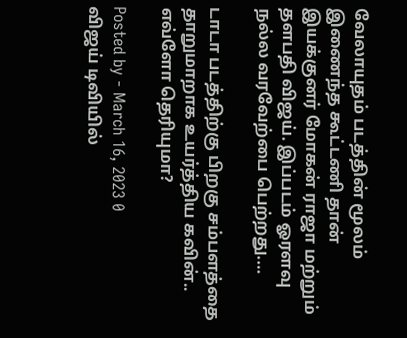வேலாயுதம் படத்தின் மூலம் இணைந்த கூட்டணி தான் இயக்குனர் மோகன் ராஜா மற்றும் தளபதி விஜய். இப்படம் ஓரளவு நல்ல வரவேற்பை பெற்றது.…

டாடா படத்திற்கு பிறகு சம்பளத்தை தாறுமாறாக உயர்த்திய கவின்.. எவ்ளோ தெரியுமா?

Posted by - March 16, 2023 0
விஜய் டிவியில்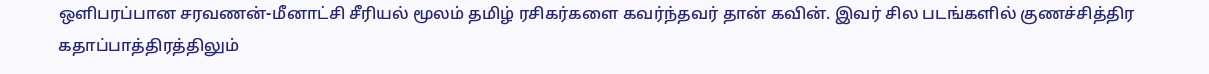ஒளிபரப்பான சரவணன்-மீனாட்சி சீரியல் மூலம் தமிழ் ரசிகர்களை கவர்ந்தவர் தான் கவின். இவர் சில படங்களில் குணச்சித்திர கதாப்பாத்திரத்திலும்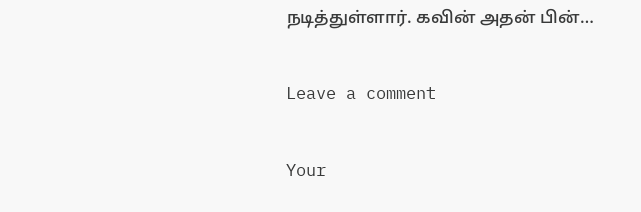நடித்துள்ளார். கவின் அதன் பின்…

Leave a comment

Your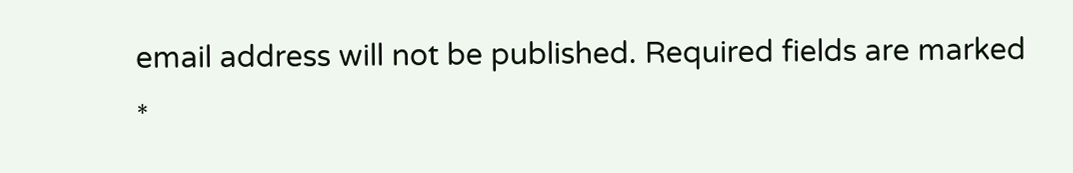email address will not be published. Required fields are marked *